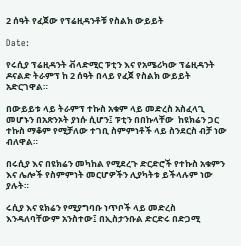2 ሰዓት የፈጀው የፕሬዚዳንቶቹ የስልክ ውይይት

Date:

የሩሲያ ፕሬዚዳንት ቭላድሚር ፑቲን እና የአሜሪካው ፕሬዚዳንት ዶናልድ ትራምፕ ከ 2 ሰዓት በላይ የፈጀ የስልክ ውይይት አድርገዋል።

በውይይቱ ላይ ትራምፕ ተኩስ አቁም ላይ መድረስ አስፈላጊ መሆኑን በአጽንኦት ያነሱ ሲሆን፤ ፑቲን በበኩላቸው  ከዩክሬን ጋር ተኩስ ማቆም የሚቻለው ተገቢ ስምምነቶች ላይ ስንደርስ ብቻ ነው ብለዋል።

በሩሲያ እና በዩክሬን መካከል የሚደረጉ ድርድሮች የተኩስ አቁምን እና ሌሎች የስምምነት መርሆዎችን ሊያካትቱ ይችላሉም ነው ያሉት።

ሩሲያ እና ዩክሬን የሚያግባቡ ነጥቦች ላይ መድረስ እንዳለባቸውም አንስተው፤ በኢስታንቡል ድርድሩ በድጋሚ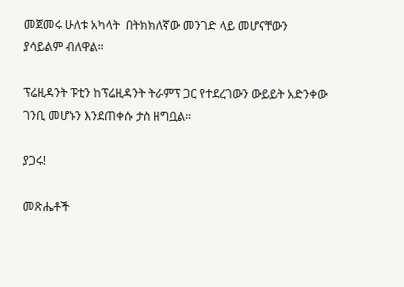መጀመሩ ሁለቱ አካላት  በትክክለኛው መንገድ ላይ መሆናቸውን ያሳይልም ብለዋል።

ፕሬዚዳንት ፑቲን ከፕሬዚዳንት ትራምፕ ጋር የተደረገውን ውይይት አድንቀው ገንቢ መሆኑን እንደጠቀሱ ታስ ዘግቧል።

ያጋሩ!

መጽሔቶች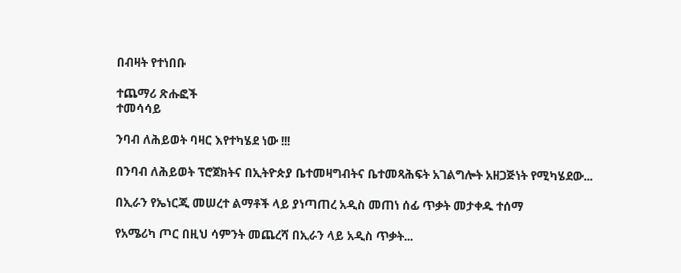በብዛት የተነበቡ

ተጨማሪ ጽሑፎች
ተመሳሳይ

ንባብ ለሕይወት ባዛር እየተካሄደ ነው !!!

በንባብ ለሕይወት ፕሮጀክትና በኢትዮጵያ ቤተመዛግብትና ቤተመጻሕፍት አገልግሎት አዘጋጅነት የሚካሄደው...

በኢራን የኤነርጂ መሠረተ ልማቶች ላይ ያነጣጠረ አዲስ መጠነ ሰፊ ጥቃት መታቀዱ ተሰማ

የአሜሪካ ጦር በዚህ ሳምንት መጨረሻ በኢራን ላይ አዲስ ጥቃት...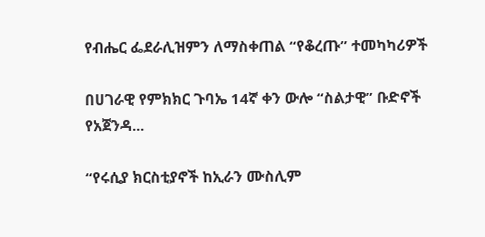የብሔር ፌደራሊዝምን ለማስቀጠል “የቆረጡ” ተመካካሪዎች

በሀገራዊ የምክክር ጉባኤ 14ኛ ቀን ውሎ “ስልታዊ” ቡድኖች የአጀንዳ...

“የሩሲያ ክርስቲያኖች ከኢራን ሙስሊም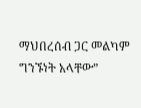ማህበረሰብ ጋር መልካም ግንኙነት አላቸው”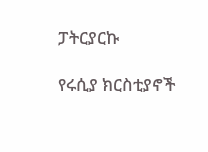ፓትርያርኩ

የሩሲያ ክርስቲያኖች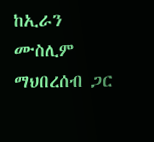ከኢራን ሙስሊም ማህበረሰብ ጋር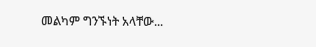መልካም ግንኙነት አላቸው...